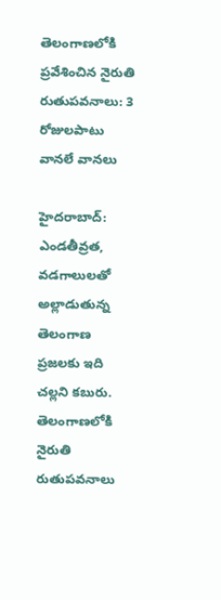తెలంగాణలోకి ప్రవేశించిన నైరుతి రుతుపవనాలు: 3 రోజులపాటు వానలే వానలు

హైదరాబాద్: ఎండతీవ్రత, వడగాలులతో అల్లాడుతున్న తెలంగాణ ప్రజలకు ఇది చల్లని కబురు. తెలంగాణలోకి నైరుతి రుతుపవనాలు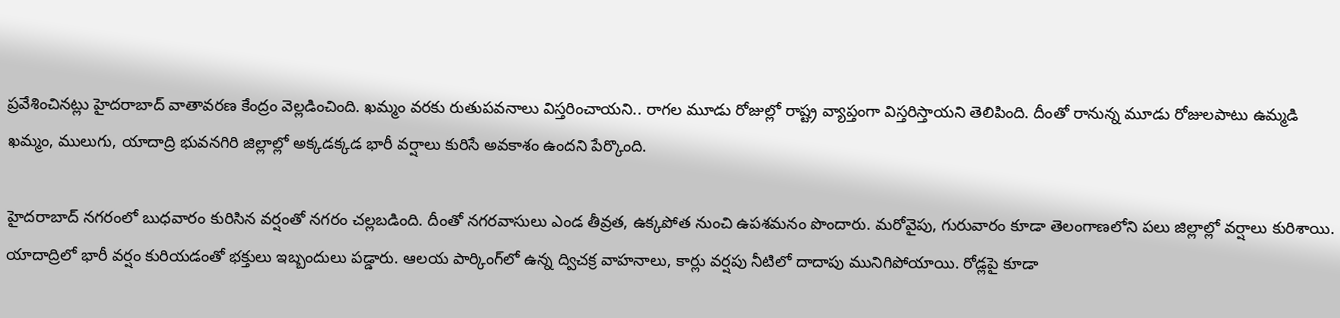ప్రవేశించినట్లు హైదరాబాద్ వాతావరణ కేంద్రం వెల్లడించింది. ఖమ్మం వరకు రుతుపవనాలు విస్తరించాయని.. రాగల మూడు రోజుల్లో రాష్ట్ర వ్యాప్తంగా విస్తరిస్తాయని తెలిపింది. దీంతో రానున్న మూడు రోజులపాటు ఉమ్మడి ఖమ్మం, ములుగు, యాదాద్రి భువనగిరి జిల్లాల్లో అక్కడక్కడ భారీ వర్షాలు కురిసే అవకాశం ఉందని పేర్కొంది.

హైదరాబాద్ నగరంలో బుధవారం కురిసిన వర్షంతో నగరం చల్లబడింది. దీంతో నగరవాసులు ఎండ తీవ్రత, ఉక్కపోత నుంచి ఉపశమనం పొందారు. మరోవైపు, గురువారం కూడా తెలంగాణలోని పలు జిల్లాల్లో వర్షాలు కురిశాయి. యాదాద్రిలో భారీ వర్షం కురియడంతో భక్తులు ఇబ్బందులు పడ్డారు. ఆలయ పార్కింగ్‌లో ఉన్న ద్విచక్ర వాహనాలు, కార్లు వర్షపు నీటిలో దాదాపు మునిగిపోయాయి. రోడ్లపై కూడా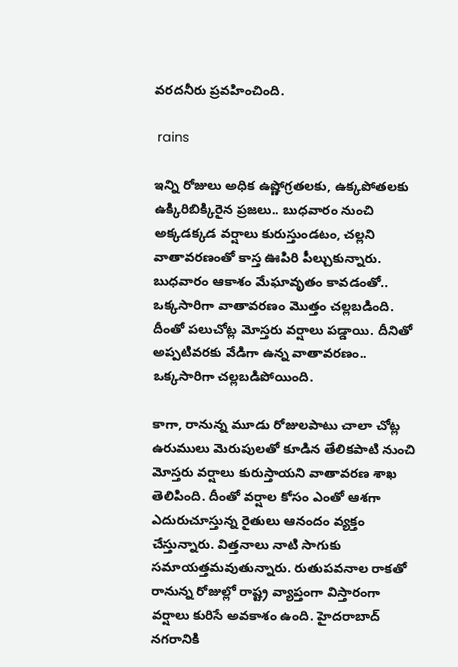వరదనీరు ప్రవహించింది.

 rains

ఇన్ని రోజులు అధిక ఉష్ణోగ్రతలకు, ఉక్కపోతలకు ఉక్కిరిబిక్కిరైన ప్రజలు.. బుధవారం నుంచి అక్కడక్కడ వర్షాలు కురుస్తుండటం, చల్లని వాతావరణంతో కాస్త ఊపిరి పీల్చుకున్నారు. బుధవారం ఆకాశం మేఘావృతం కావడంతో.. ఒక్కసారిగా వాతావరణం మొత్తం చల్లబడింది. దీంతో పలుచోట్ల మోస్తరు వర్షాలు పడ్డాయి. దీనితో అప్పటివరకు వేడిగా ఉన్న వాతావరణం.. ఒక్కసారిగా చల్లబడిపోయింది.

కాగా, రానున్న మూడు రోజులపాటు చాలా చోట్ల ఉరుములు మెరుపులతో కూడిన తేలికపాటి నుంచి మోస్తరు వర్షాలు కురుస్తాయని వాతావరణ శాఖ తెలిపింది. దీంతో వర్షాల కోసం ఎంతో ఆశగా ఎదురుచూస్తున్న రైతులు ఆనందం వ్యక్తం చేస్తున్నారు. విత్తనాలు నాటి సాగుకు సమాయత్తమవుతున్నారు. రుతుపవనాల రాకతో రానున్న రోజుల్లో రాష్ట్ర వ్యాప్తంగా విస్తారంగా వర్షాలు కురిసే అవకాశం ఉంది. హైదరాబాద్ నగరానికి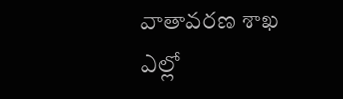వాతావరణ శాఖ ఎల్లో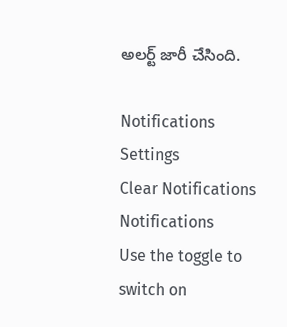అలర్ట్ జారీ చేసింది.

Notifications
Settings
Clear Notifications
Notifications
Use the toggle to switch on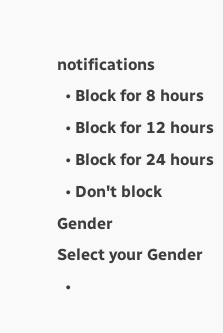notifications
  • Block for 8 hours
  • Block for 12 hours
  • Block for 24 hours
  • Don't block
Gender
Select your Gender
  •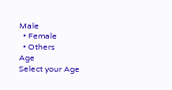Male
  • Female
  • Others
Age
Select your Age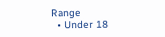Range
  • Under 18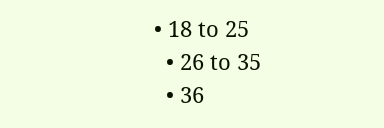• 18 to 25
  • 26 to 35
  • 36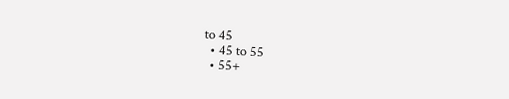to 45
  • 45 to 55
  • 55+